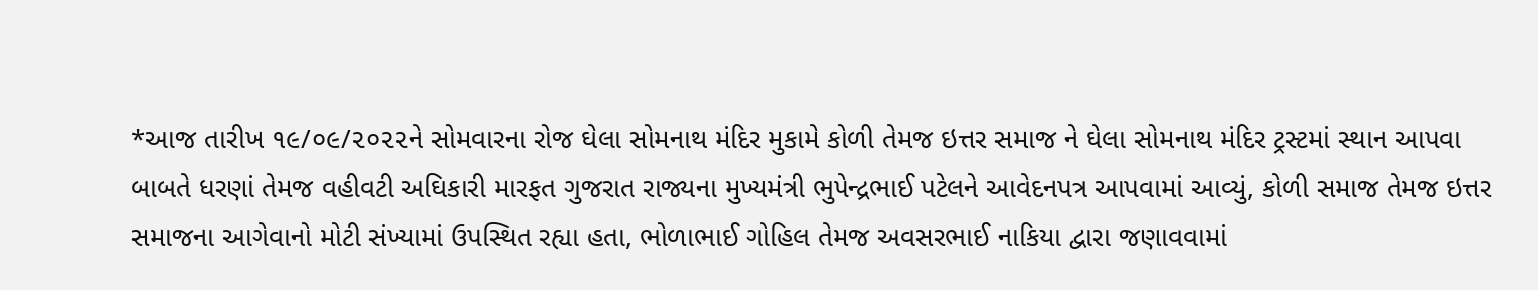*આજ તારીખ ૧૯/૦૯/૨૦૨૨ને સોમવારના રોજ ઘેલા સોમનાથ મંદિર મુકામે કોળી તેમજ ઇત્તર સમાજ ને ઘેલા સોમનાથ મંદિર ટ્રસ્ટમાં સ્થાન આપવા બાબતે ધરણાં તેમજ વહીવટી અઘિકારી મારફત ગુજરાત રાજ્યના મુખ્યમંત્રી ભુપેન્દ્રભાઈ પટેલને આવેદનપત્ર આપવામાં આવ્યું, કોળી સમાજ તેમજ ઇત્તર સમાજના આગેવાનો મોટી સંખ્યામાં ઉપસ્થિત રહ્યા હતા, ભોળાભાઈ ગોહિલ તેમજ અવસરભાઈ નાકિયા દ્વારા જણાવવામાં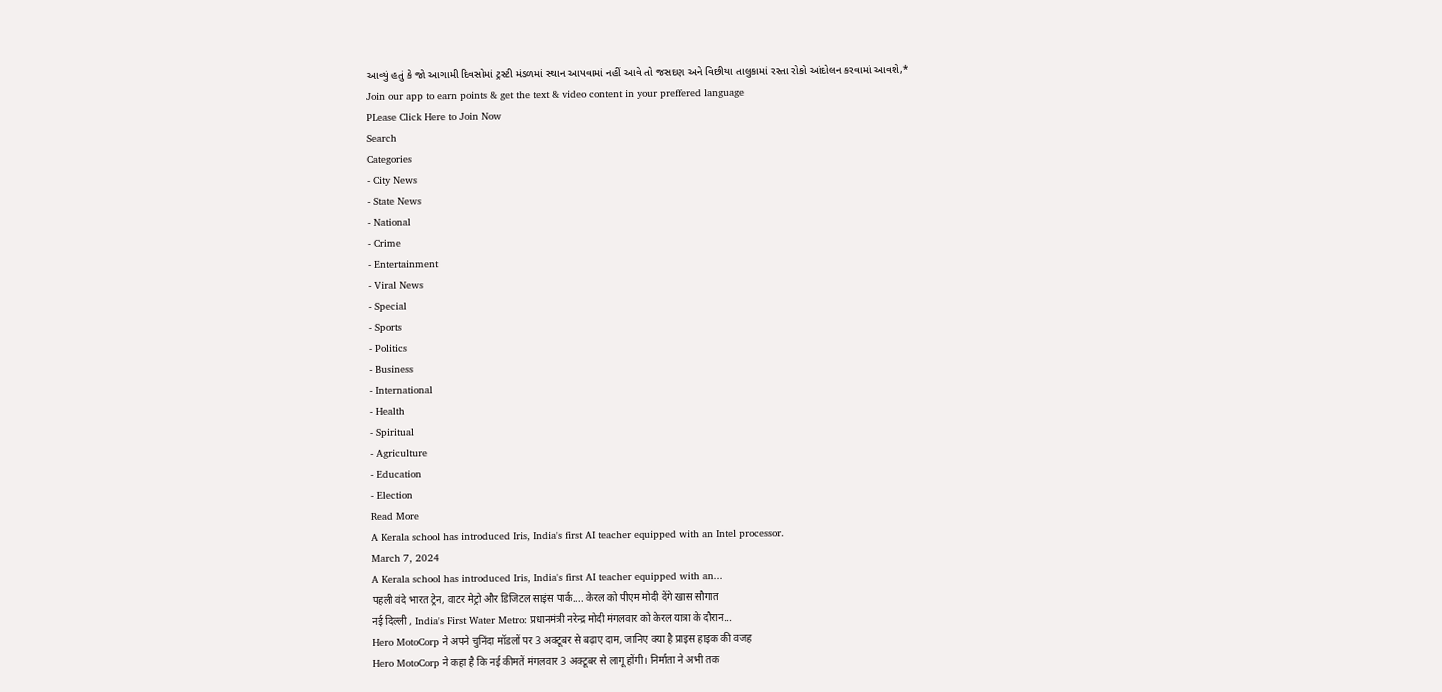આવ્યું હતું કે જો આગામી દિવસોમાં ટ્રસ્ટી મંડળમાં સ્થાન આપવામાં નહીં આવે તો જસદણ અને વિછીયા તાલુકામાં રસ્તા રોકો આંદોલન કરવામાં આવશે,*
Join our app to earn points & get the text & video content in your preffered language
PLease Click Here to Join Now
Search
Categories
- City News
- State News
- National
- Crime
- Entertainment
- Viral News
- Special
- Sports
- Politics
- Business
- International
- Health
- Spiritual
- Agriculture
- Education
- Election
Read More
A Kerala school has introduced Iris, India's first AI teacher equipped with an Intel processor.
March 7, 2024
A Kerala school has introduced Iris, India's first AI teacher equipped with an...
पहली वंदे भारत ट्रेन, वाटर मेट्रो और डिजिटल साइंस पार्क.... केरल को पीएम मोदी देंगे खास सौगात
नई दिल्ली , India's First Water Metro: प्रधानमंत्री नरेन्द्र मोदी मंगलवार को केरल यात्रा के दौरान...
Hero MotoCorp ने अपने चुनिंदा मॉडलों पर 3 अक्टूबर से बढ़ाए दाम, जानिए क्या है प्राइस हाइक की वजह
Hero MotoCorp ने कहा है कि नई कीमतें मंगलवार 3 अक्टूबर से लागू होंगी। निर्माता ने अभी तक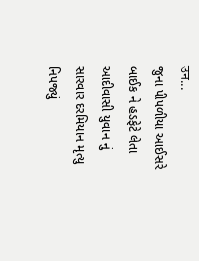उन...
જુના પીપળીયા આઈસરે બાઈક ને હડફેટે લેતા આદીવાસી યુવાન નું સારવાર દરમિયાન મૃત્યુ નિપજ્યું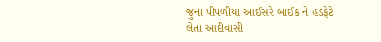જુના પીપળીયા આઈસરે બાઈક ને હડફેટે લેતા આદીવાસી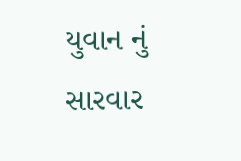યુવાન નું સારવાર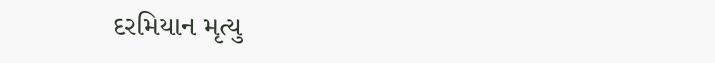દરમિયાન મૃત્યુ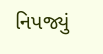નિપજ્યું